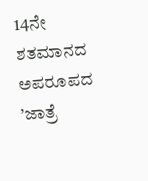14ನೇ ಶತಮಾನದ ಅಪರೂಪದ ’ಜಾತ್ರೆ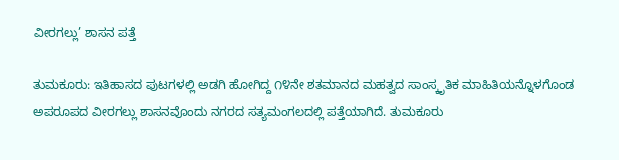ವೀರಗಲ್ಲು’ ಶಾಸನ ಪತ್ತೆ

ತುಮಕೂರು: ಇತಿಹಾಸದ ಪುಟಗಳಲ್ಲಿ ಅಡಗಿ ಹೋಗಿದ್ದ ೧೪ನೇ ಶತಮಾನದ ಮಹತ್ವದ ಸಾಂಸ್ಕೃತಿಕ ಮಾಹಿತಿಯನ್ನೊಳಗೊಂಡ ಅಪರೂಪದ ವೀರಗಲ್ಲು ಶಾಸನವೊಂದು ನಗರದ ಸತ್ಯಮಂಗಲದಲ್ಲಿ ಪತ್ತೆಯಾಗಿದೆ. ತುಮಕೂರು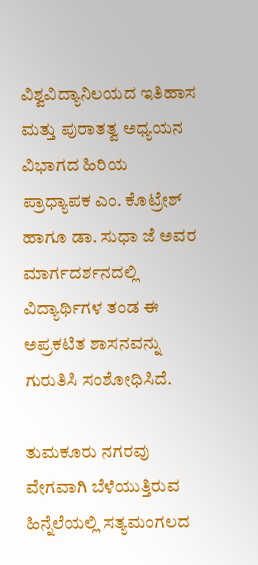ವಿಶ್ವವಿದ್ಯಾನಿಲಯದ ಇತಿಹಾಸ ಮತ್ತು ಪುರಾತತ್ವ ಅಧ್ಯಯನ ವಿಭಾಗದ ಹಿರಿಯ ಪ್ರಾಧ್ಯಾಪಕ ಎಂ. ಕೊಟ್ರೇಶ್ ಹಾಗೂ ಡಾ. ಸುಧಾ ಜೆ ಅವರ ಮಾರ್ಗದರ್ಶನದಲ್ಲಿ ವಿದ್ಯಾರ್ಥಿಗಳ ತಂಡ ಈ ಅಪ್ರಕಟಿತ ಶಾಸನವನ್ನು ಗುರುತಿಸಿ ಸಂಶೋಧಿಸಿದೆ.

ತುಮಕೂರು ನಗರವು ವೇಗವಾಗಿ ಬೆಳೆಯುತ್ತಿರುವ ಹಿನ್ನೆಲೆಯಲ್ಲಿ ಸತ್ಯಮಂಗಲದ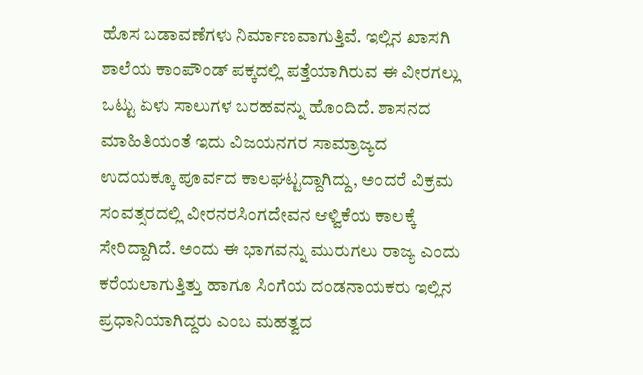ಹೊಸ ಬಡಾವಣೆಗಳು ನಿರ್ಮಾಣವಾಗುತ್ತಿವೆ. ಇಲ್ಲಿನ ಖಾಸಗಿ ಶಾಲೆಯ ಕಾಂಪೌಂಡ್ ಪಕ್ಕದಲ್ಲಿ ಪತ್ತೆಯಾಗಿರುವ ಈ ವೀರಗಲ್ಲು ಒಟ್ಟು ಏಳು ಸಾಲುಗಳ ಬರಹವನ್ನು ಹೊಂದಿದೆ. ಶಾಸನದ ಮಾಹಿತಿಯಂತೆ ಇದು ವಿಜಯನಗರ ಸಾಮ್ರಾಜ್ಯದ ಉದಯಕ್ಕೂ ಪೂರ್ವದ ಕಾಲಘಟ್ಟದ್ದಾಗಿದ್ದು, ಅಂದರೆ ವಿಕ್ರಮ ಸಂವತ್ಸರದಲ್ಲಿ ವೀರನರಸಿಂಗದೇವನ ಆಳ್ವಿಕೆಯ ಕಾಲಕ್ಕೆ ಸೇರಿದ್ದಾಗಿದೆ. ಅಂದು ಈ ಭಾಗವನ್ನು ಮುರುಗಲು ರಾಜ್ಯ ಎಂದು ಕರೆಯಲಾಗುತ್ತಿತ್ತು ಹಾಗೂ ಸಿಂಗೆಯ ದಂಡನಾಯಕರು ಇಲ್ಲಿನ ಪ್ರಧಾನಿಯಾಗಿದ್ದರು ಎಂಬ ಮಹತ್ವದ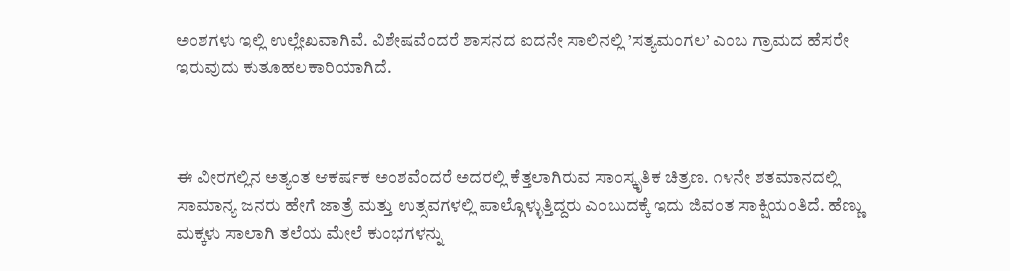ಅಂಶಗಳು ಇಲ್ಲಿ ಉಲ್ಲೇಖವಾಗಿವೆ. ವಿಶೇಷವೆಂದರೆ ಶಾಸನದ ಐದನೇ ಸಾಲಿನಲ್ಲಿ ’ಸತ್ಯಮಂಗಲ’ ಎಂಬ ಗ್ರಾಮದ ಹೆಸರೇ ಇರುವುದು ಕುತೂಹಲಕಾರಿಯಾಗಿದೆ.



ಈ ವೀರಗಲ್ಲಿನ ಅತ್ಯಂತ ಆಕರ್ಷಕ ಅಂಶವೆಂದರೆ ಅದರಲ್ಲಿ ಕೆತ್ತಲಾಗಿರುವ ಸಾಂಸ್ಕೃತಿಕ ಚಿತ್ರಣ. ೧೪ನೇ ಶತಮಾನದಲ್ಲಿ ಸಾಮಾನ್ಯ ಜನರು ಹೇಗೆ ಜಾತ್ರೆ ಮತ್ತು ಉತ್ಸವಗಳಲ್ಲಿ ಪಾಲ್ಗೊಳ್ಳುತ್ತಿದ್ದರು ಎಂಬುದಕ್ಕೆ ಇದು ಜಿವಂತ ಸಾಕ್ಷಿಯಂತಿದೆ. ಹೆಣ್ಣು ಮಕ್ಕಳು ಸಾಲಾಗಿ ತಲೆಯ ಮೇಲೆ ಕುಂಭಗಳನ್ನು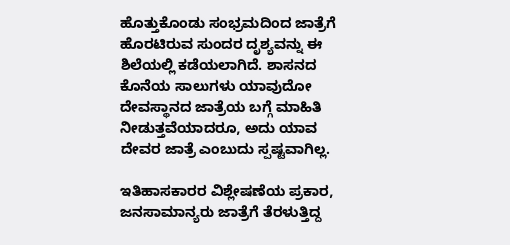ಹೊತ್ತುಕೊಂಡು ಸಂಭ್ರಮದಿಂದ ಜಾತ್ರೆಗೆ ಹೊರಟಿರುವ ಸುಂದರ ದೃಶ್ಯವನ್ನು ಈ ಶಿಲೆಯಲ್ಲಿ ಕಡೆಯಲಾಗಿದೆ. ಶಾಸನದ ಕೊನೆಯ ಸಾಲುಗಳು ಯಾವುದೋ ದೇವಸ್ಥಾನದ ಜಾತ್ರೆಯ ಬಗ್ಗೆ ಮಾಹಿತಿ ನೀಡುತ್ತವೆಯಾದರೂ, ಅದು ಯಾವ ದೇವರ ಜಾತ್ರೆ ಎಂಬುದು ಸ್ಪಷ್ಟವಾಗಿಲ್ಲ.

ಇತಿಹಾಸಕಾರರ ವಿಶ್ಲೇಷಣೆಯ ಪ್ರಕಾರ, ಜನಸಾಮಾನ್ಯರು ಜಾತ್ರೆಗೆ ತೆರಳುತ್ತಿದ್ದ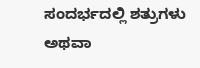ಸಂದರ್ಭದಲ್ಲಿ ಶತ್ರುಗಳು ಅಥವಾ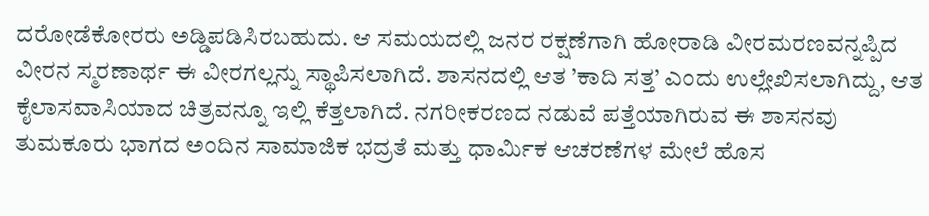ದರೋಡೆಕೋರರು ಅಡ್ಡಿಪಡಿಸಿರಬಹುದು. ಆ ಸಮಯದಲ್ಲಿ ಜನರ ರಕ್ಷಣೆಗಾಗಿ ಹೋರಾಡಿ ವೀರಮರಣವನ್ನಪ್ಪಿದ ವೀರನ ಸ್ಮರಣಾರ್ಥ ಈ ವೀರಗಲ್ಲನ್ನು ಸ್ಥಾಪಿಸಲಾಗಿದೆ. ಶಾಸನದಲ್ಲಿ ಆತ ’ಕಾದಿ ಸತ್ತ’ ಎಂದು ಉಲ್ಲೇಖಿಸಲಾಗಿದ್ದು, ಆತ ಕೈಲಾಸವಾಸಿಯಾದ ಚಿತ್ರವನ್ನೂ ಇಲ್ಲಿ ಕೆತ್ತಲಾಗಿದೆ. ನಗರೀಕರಣದ ನಡುವೆ ಪತ್ತೆಯಾಗಿರುವ ಈ ಶಾಸನವು ತುಮಕೂರು ಭಾಗದ ಅಂದಿನ ಸಾಮಾಜಿಕ ಭದ್ರತೆ ಮತ್ತು ಧಾರ್ಮಿಕ ಆಚರಣೆಗಳ ಮೇಲೆ ಹೊಸ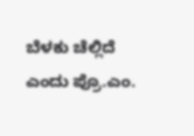ಬೆಳಕು ಚೆಲ್ಲಿದೆ ಎಂದು ಪ್ರೊ.ಎಂ.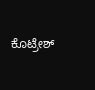ಕೊಟ್ರೇಶ್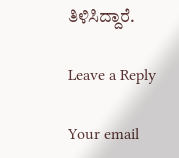ತಿಳಿಸಿದ್ದಾರೆ.

Leave a Reply

Your email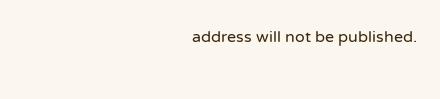address will not be published.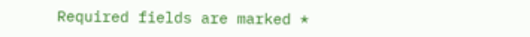Required fields are marked *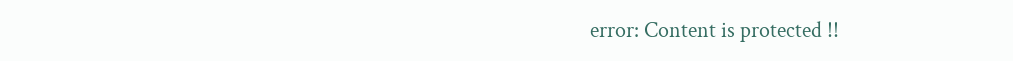error: Content is protected !!